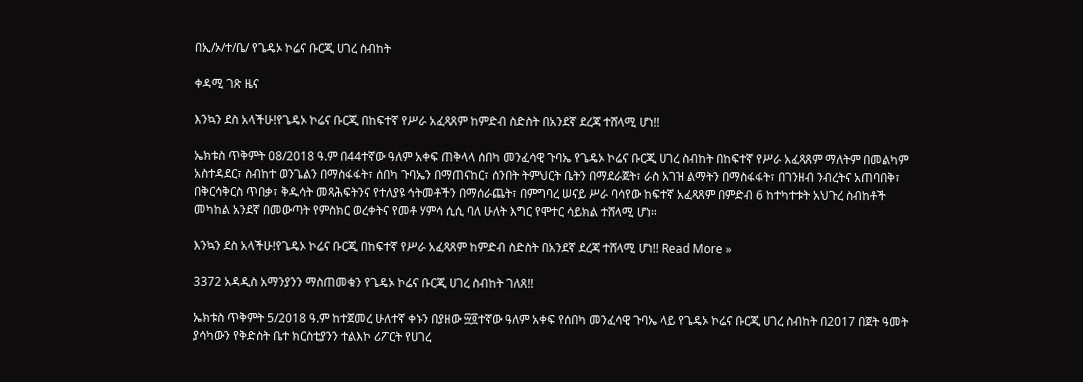በኢ/ኦ/ተ/ቤ/ የጌዴኦ ኮሬና ቡርጂ ሀገረ ስብከት

ቀዳሚ ገጽ ዜና

እንኳን ደስ አላችሁ!የጌዴኦ ኮሬና ቡርጂ በከፍተኛ የሥራ አፈጻጸም ከምድብ ስድስት በአንደኛ ደረጃ ተሸላሚ ሆነ!!

ኤክቱስ ጥቅምት 08/2018 ዓ.ም በ44ተኛው ዓለም አቀፍ ጠቅላላ ሰበካ መንፈሳዊ ጉባኤ የጌዴኦ ኮሬና ቡርጂ ሀገረ ስብከት በከፍተኛ የሥራ አፈጻጸም ማለትም በመልካም አስተዳደር፣ ስብከተ ወንጌልን በማስፋፋት፣ ሰበካ ጉባኤን በማጠናከር፣ ሰንበት ትምህርት ቤትን በማደራጀት፣ ራስ አገዝ ልማትን በማስፋፋት፣ በገንዘብ ንብረትና አጠባበቅ፣ በቅርሳቅርስ ጥበቃ፣ ቅዱሳት መጻሕፍትንና የተለያዩ ኅትመቶችን በማሰራጨት፣ በምግባረ ሠናይ ሥራ ባሳየው ከፍተኛ አፈጻጸም በምድብ 6 ከተካተቱት አህጉረ ስብከቶች መካከል አንደኛ በመውጣት የምስክር ወረቀትና የመቶ ሃምሳ ሲሲ ባለ ሁለት እግር የሞተር ሳይክል ተሸላሚ ሆነ።

እንኳን ደስ አላችሁ!የጌዴኦ ኮሬና ቡርጂ በከፍተኛ የሥራ አፈጻጸም ከምድብ ስድስት በአንደኛ ደረጃ ተሸላሚ ሆነ!! Read More »

3372 አዳዲስ አማንያንን ማስጠመቁን የጌዴኦ ኮሬና ቡርጂ ሀገረ ስብከት ገለጸ!!

ኤክቱስ ጥቅምት 5/2018 ዓ.ም ከተጀመረ ሁለተኛ ቀኑን በያዘው ፵፬ተኛው ዓለም አቀፍ የሰበካ መንፈሳዊ ጉባኤ ላይ የጌዴኦ ኮሬና ቡርጂ ሀገረ ስብከት በ2017 በጀት ዓመት ያሳካውን የቅድስት ቤተ ክርስቲያንን ተልእኮ ሪፖርት የሀገረ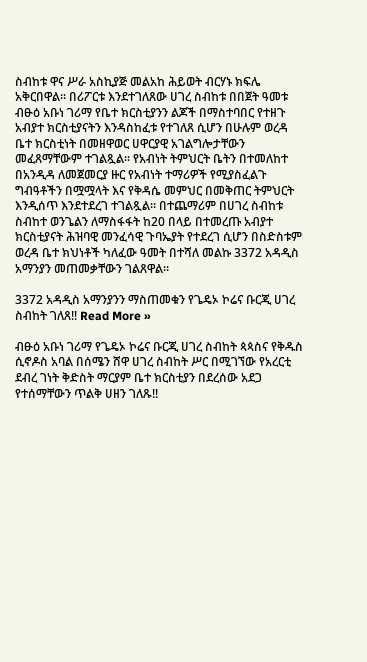ስብከቱ ዋና ሥራ አስኪያጅ መልአከ ሕይወት ብርሃኑ ክፍሌ አቅርበዋል። በሪፖርቱ እንደተገለጸው ሀገረ ስብከቱ በበጀት ዓመቱ ብፁዕ አቡነ ገሪማ የቤተ ክርስቲያንን ልጆች በማስተባበር የተዘጉ አብያተ ክርስቲያናትን እንዳስከፈቱ የተገለጸ ሲሆን በሁሉም ወረዳ ቤተ ክርስቲነት በመዘዋወር ሀዋርያዊ አገልግሎታቸውን መፈጸማቸውም ተገልጿል። የአብነት ትምህርት ቤትን በተመለከተ በአንዲዳ ለመጀመርያ ዙር የአብነት ተማሪዎች የሚያስፈልጉ ግብዓቶችን በሟሟላት እና የቅዳሴ መምህር በመቅጠር ትምህርት እንዲሰጥ እንደተደረገ ተገልጿል። በተጨማሪም በሀገረ ስብከቱ ስብከተ ወንጌልን ለማስፋፋት ከ20 በላይ በተመረጡ አብያተ ክርስቲያናት ሕዝባዊ መንፈሳዊ ጉባኤያት የተደረገ ሲሆን በስድስቱም ወረዳ ቤተ ክህነቶች ካለፈው ዓመት በተሻለ መልኩ 3372 አዳዲስ አማንያን መጠመቃቸውን ገልጸዋል።

3372 አዳዲስ አማንያንን ማስጠመቁን የጌዴኦ ኮሬና ቡርጂ ሀገረ ስብከት ገለጸ!! Read More »

ብፁዕ አቡነ ገሪማ የጌዴኦ ኮሬና ቡርጂ ሀገረ ስብከት ጳጳስና የቅዱስ ሲኖዶስ አባል በሰሜን ሸዋ ሀገረ ስብከት ሥር በሚገኘው የአረርቲ ደብረ ገነት ቅድስት ማርያም ቤተ ክርስቲያን በደረሰው አደጋ የተሰማቸውን ጥልቅ ሀዘን ገለጹ!!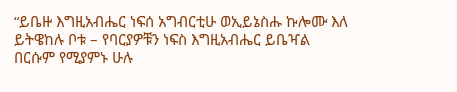“ይቤዙ እግዚአብሔር ነፍሰ አግብርቲሁ ወኢይኔስሑ ኩሎሙ እለ ይትዌከሉ ቦቱ – የባርያዎቹን ነፍስ እግዚአብሔር ይቤዣል በርሱም የሚያምኑ ሁሉ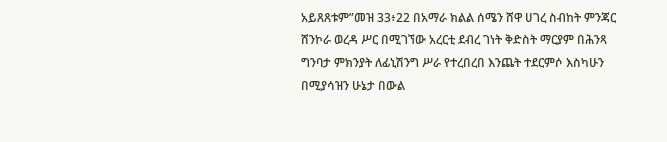አይጸጸቱም”መዝ 33፥22 በአማራ ክልል ሰሜን ሸዋ ሀገረ ስብከት ምንጃር ሸንኮራ ወረዳ ሥር በሚገኘው አረርቲ ደብረ ገነት ቅድስት ማርያም በሕንጻ ግንባታ ምክንያት ለፊኒሽንግ ሥራ የተረበረበ እንጨት ተደርምሶ እስካሁን በሚያሳዝን ሁኔታ በውል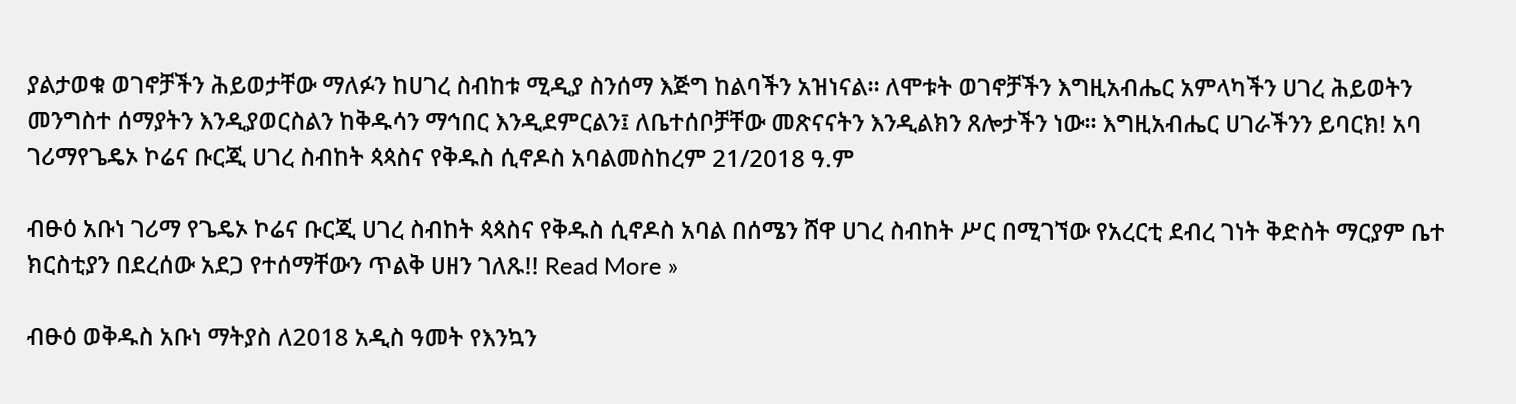ያልታወቁ ወገኖቻችን ሕይወታቸው ማለፉን ከሀገረ ስብከቱ ሚዲያ ስንሰማ እጅግ ከልባችን አዝነናል። ለሞቱት ወገኖቻችን እግዚአብሔር አምላካችን ሀገረ ሕይወትን መንግስተ ሰማያትን እንዲያወርስልን ከቅዱሳን ማኅበር እንዲደምርልን፤ ለቤተሰቦቻቸው መጽናናትን እንዲልክን ጸሎታችን ነው። እግዚአብሔር ሀገራችንን ይባርክ! አባ ገሪማየጌዴኦ ኮሬና ቡርጂ ሀገረ ስብከት ጳጳስና የቅዱስ ሲኖዶስ አባልመስከረም 21/2018 ዓ.ም

ብፁዕ አቡነ ገሪማ የጌዴኦ ኮሬና ቡርጂ ሀገረ ስብከት ጳጳስና የቅዱስ ሲኖዶስ አባል በሰሜን ሸዋ ሀገረ ስብከት ሥር በሚገኘው የአረርቲ ደብረ ገነት ቅድስት ማርያም ቤተ ክርስቲያን በደረሰው አደጋ የተሰማቸውን ጥልቅ ሀዘን ገለጹ!! Read More »

ብፁዕ ወቅዱስ አቡነ ማትያስ ለ2018 አዲስ ዓመት የእንኳን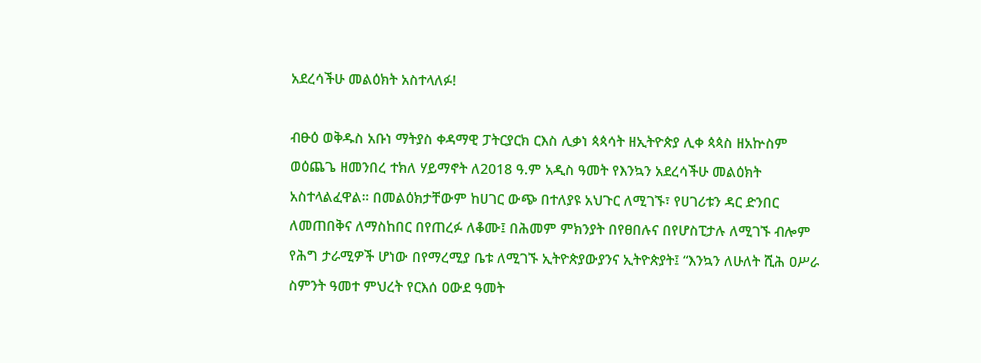አደረሳችሁ መልዕክት አስተላለፉ!

ብፁዕ ወቅዱስ አቡነ ማትያስ ቀዳማዊ ፓትርያርክ ርእስ ሊቃነ ጳጳሳት ዘኢትዮጵያ ሊቀ ጳጳስ ዘአኵስም ወዕጨጌ ዘመንበረ ተክለ ሃይማኖት ለ2018 ዓ.ም አዲስ ዓመት የእንኳን አደረሳችሁ መልዕክት አስተላልፈዋል። በመልዕክታቸውም ከሀገር ውጭ በተለያዩ አህጉር ለሚገኙ፣ የሀገሪቱን ዳር ድንበር ለመጠበቅና ለማስከበር በየጠረፉ ለቆሙ፤ በሕመም ምክንያት በየፀበሉና በየሆስፒታሉ ለሚገኙ ብሎም የሕግ ታራሚዎች ሆነው በየማረሚያ ቤቱ ለሚገኙ ኢትዮጵያውያንና ኢትዮጵያት፤ “እንኳን ለሁለት ሺሕ ዐሥራ ስምንት ዓመተ ምህረት የርእሰ ዐውደ ዓመት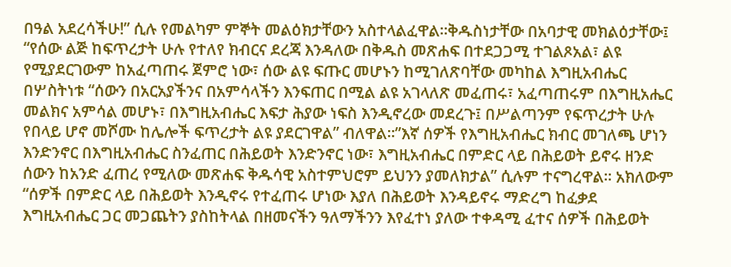በዓል አደረሳችሁ!” ሲሉ የመልካም ምኞት መልዕክታቸውን አስተላልፈዋል።ቅዱስነታቸው በአባታዊ መክልዕታቸው፤ “የሰው ልጅ ከፍጥረታት ሁሉ የተለየ ክብርና ደረጃ እንዳለው በቅዱስ መጽሐፍ በተደጋጋሚ ተገልጾአል፣ ልዩ የሚያደርገውም ከአፈጣጠሩ ጀምሮ ነው፣ ሰው ልዩ ፍጡር መሆኑን ከሚገለጽባቸው መካከል እግዚአብሔር በሦስትነቱ “ሰውን በአርአያችንና በአምሳላችን እንፍጠር በሚል ልዩ አገላለጽ መፈጠሩ፣ አፈጣጠሩም በእግዚአሔር መልክና አምሳል መሆኑ፣ በእግዚአብሔር እፍታ ሕያው ነፍስ እንዲኖረው መደረጉ፤ በሥልጣንም የፍጥረታት ሁሉ የበላይ ሆኖ መሾሙ ከሌሎች ፍጥረታት ልዩ ያደርገዋል” ብለዋል፡፡”እኛ ሰዎች የእግዚአብሔር ክብር መገለጫ ሆነን እንድንኖር በእግዚአብሔር ስንፈጠር በሕይወት እንድንኖር ነው፣ እግዚአብሔር በምድር ላይ በሕይወት ይኖሩ ዘንድ ሰውን ከአንድ ፈጠረ የሚለው መጽሐፍ ቅዱሳዊ አስተምህሮም ይህንን ያመለክታል” ሲሉም ተናግረዋል፡፡ አክለውም “ሰዎች በምድር ላይ በሕይወት እንዲኖሩ የተፈጠሩ ሆነው እያለ በሕይወት እንዳይኖሩ ማድረግ ከፈቃደ እግዚአብሔር ጋር መጋጨትን ያስከትላል በዘመናችን ዓለማችንን እየፈተነ ያለው ተቀዳሚ ፈተና ሰዎች በሕይወት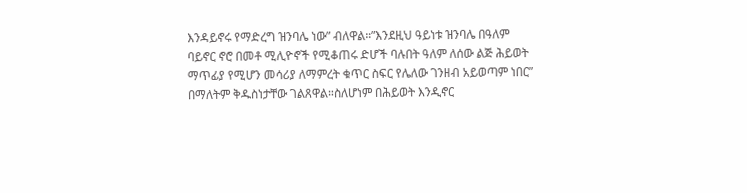እንዳይኖሩ የማድረግ ዝንባሌ ነው” ብለዋል።”እንደዚህ ዓይነቱ ዝንባሌ በዓለም ባይኖር ኖሮ በመቶ ሚሊዮኖች የሚቆጠሩ ድሆች ባሉበት ዓለም ለሰው ልጅ ሕይወት ማጥፊያ የሚሆን መሳሪያ ለማምረት ቁጥር ስፍር የሌለው ገንዘብ አይወጣም ነበር” በማለትም ቅዱስነታቸው ገልጸዋል።ስለሆነም በሕይወት እንዲኖር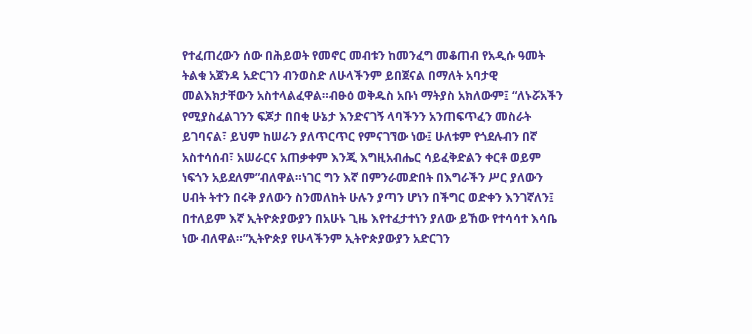የተፈጠረውን ሰው በሕይወት የመኖር መብቱን ከመንፈግ መቆጠብ የአዲሱ ዓመት ትልቁ አጀንዳ አድርገን ብንወስድ ለሁላችንም ይበጀናል በማለት አባታዊ መልእክታቸውን አስተላልፈዋል።ብፁዕ ወቅዱስ አቡነ ማትያስ አክለውም፤ “ለኑሯአችን የሚያስፈልገንን ፍጆታ በበቂ ሁኔታ እንድናገኝ ላባችንን አንጠፍጥፈን መስራት ይገባናል፣ ይህም ከሠራን ያለጥርጥር የምናገኘው ነው፤ ሁለቱም የጎደሉብን በኛ አስተሳሰብ፣ አሠራርና አጠቃቀም እንጂ እግዚአብሔር ሳይፈቅድልን ቀርቶ ወይም ነፍጎን አይደለም”ብለዋል።ነገር ግን እኛ በምንራመድበት በእግራችን ሥር ያለውን ሀብት ትተን በሩቅ ያለውን ስንመለከት ሁሉን ያጣን ሆነን በችግር ወድቀን እንገኛለን፤ በተለይም እኛ ኢትዮጵያውያን በአሁኑ ጊዜ እየተፈታተነን ያለው ይኸው የተሳሳተ እሳቤ ነው ብለዋል።”ኢትዮጵያ የሁላችንም ኢትዮጵያውያን አድርገን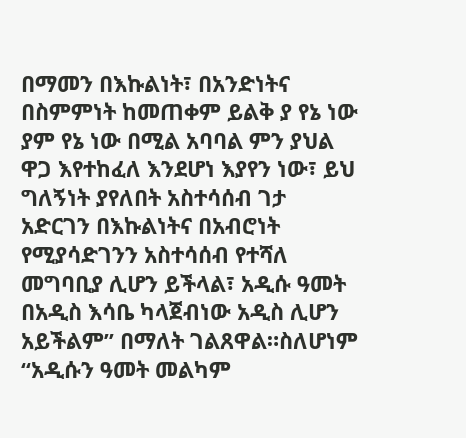በማመን በእኩልነት፣ በአንድነትና በስምምነት ከመጠቀም ይልቅ ያ የኔ ነው ያም የኔ ነው በሚል አባባል ምን ያህል ዋጋ እየተከፈለ እንደሆነ እያየን ነው፣ ይህ ግለኝነት ያየለበት አስተሳሰብ ገታ አድርገን በእኩልነትና በአብሮነት የሚያሳድገንን አስተሳሰብ የተሻለ መግባቢያ ሊሆን ይችላል፣ አዲሱ ዓመት በአዲስ እሳቤ ካላጀብነው አዲስ ሊሆን አይችልም” በማለት ገልጸዋል።ስለሆነም “አዲሱን ዓመት መልካም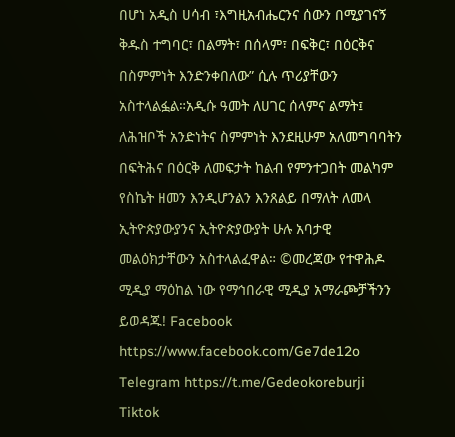በሆነ አዲስ ሀሳብ ፣እግዚአብሔርንና ሰውን በሚያገናኝ ቅዱስ ተግባር፣ በልማት፣ በሰላም፣ በፍቅር፣ በዕርቅና በስምምነት እንድንቀበለው” ሲሉ ጥሪያቸውን አስተላልፏል።አዲሱ ዓመት ለሀገር ሰላምና ልማት፤ ለሕዝቦች አንድነትና ስምምነት እንደዚሁም አለመግባባትን በፍትሕና በዕርቅ ለመፍታት ከልብ የምንተጋበት መልካም የስኬት ዘመን እንዲሆንልን እንጸልይ በማለት ለመላ ኢትዮጵያውያንና ኢትዮጵያውያት ሁሉ አባታዊ መልዕክታቸውን አስተላልፈዋል። ©መረጃው የተዋሕዶ ሚዲያ ማዕከል ነው የማኅበራዊ ሚዲያ አማራጮቻችንን ይወዳጁ! Facebook https://www.facebook.com/Ge7de12o Telegram https://t.me/Gedeokoreburji Tiktok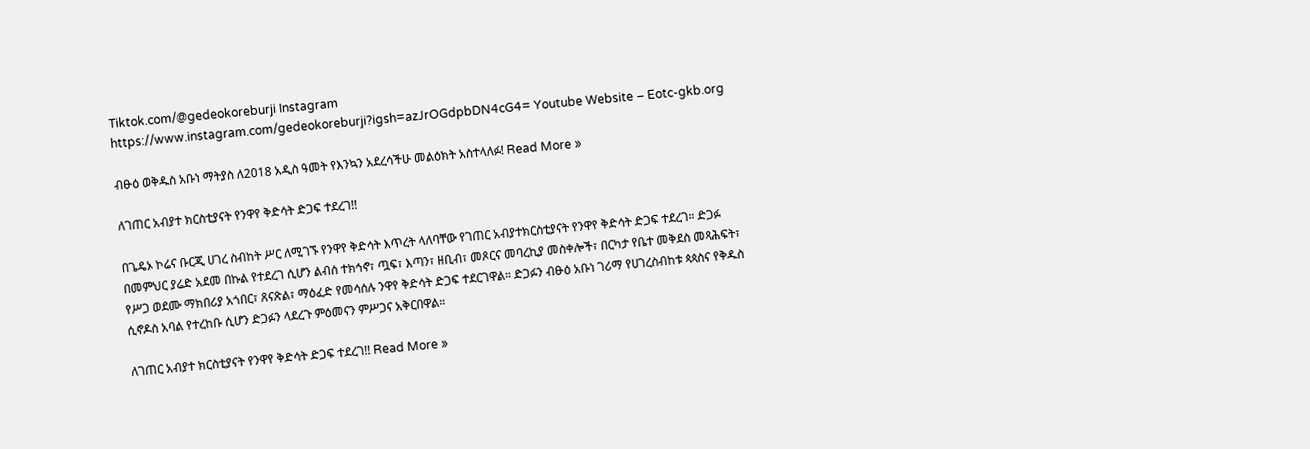Tiktok.com/@gedeokoreburji Instagram https://www.instagram.com/gedeokoreburji?igsh=azJrOGdpbDN4cG4= Youtube Website – Eotc-gkb.org

ብፁዕ ወቅዱስ አቡነ ማትያስ ለ2018 አዲስ ዓመት የእንኳን አደረሳችሁ መልዕክት አስተላለፉ! Read More »

ለገጠር አብያተ ክርስቲያናት የንዋየ ቅድሳት ድጋፍ ተደረገ!!

በጌዴኦ ኮሬና ቡርጂ ሀገረ ስብከት ሥር ለሚገኙ የንዋየ ቅድሳት እጥረት ላለባቸው የገጠር አብያተክርስቲያናት የንዋየ ቅድሳት ድጋፍ ተደረገ። ድጋፉ በመምህር ያሬድ አደመ በኩል የተደረገ ሲሆን ልብሰ ተክኅኖ፣ ጧፍ፣ እጣን፣ ዘቢብ፣ መጾርና መባረኪያ መስቀሎች፣ በርካታ የቤተ መቅደስ መጻሕፍት፣ የሥጋ ወደሙ ማክበሪያ አጎበር፣ ጸናጽል፣ ማዕፈድ የመሳሰሉ ንዋየ ቅድሳት ድጋፍ ተደርገዋል። ድጋፉን ብፁዕ አቡነ ገሪማ የሀገረስብከቱ ጳጳስና የቅዱስ ሲኖዶስ አባል የተረከቡ ሲሆን ድጋፉን ላደረጉ ምዕመናን ምሥጋና አቅርበዋል።

ለገጠር አብያተ ክርስቲያናት የንዋየ ቅድሳት ድጋፍ ተደረገ!! Read More »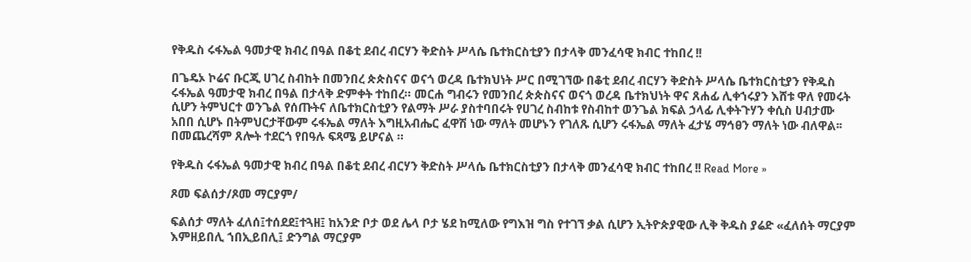የቅዱስ ሩፋኤል ዓመታዊ ክብረ በዓል በቆቲ ደብረ ብርሃን ቅድስት ሥላሴ ቤተክርስቲያን በታላቅ መንፈሳዊ ክብር ተከበረ !!

በጌዴኦ ኮሬና ቡርጂ ሀገረ ስብከት በመንበረ ጵጵስናና ወናጎ ወረዳ ቤተክህነት ሥር በሚገኘው በቆቲ ደብረ ብርሃን ቅድስት ሥላሴ ቤተክርስቲያን የቅዱስ ሩፋኤል ዓመታዊ ክብረ በዓል በታላቅ ድምቀት ተከበረ። መርሐ ግብሩን የመንበረ ጵጵስናና ወናጎ ወረዳ ቤተክህነት ዋና ጸሐፊ ሊቀኀሩያን እሸቱ ዋለ የመሩት ሲሆን ትምህርተ ወንጌል የሰጡትና ለቤተክርስቲያን የልማት ሥራ ያስተባበሩት የሀገረ ስብከቱ የስብከተ ወንጌል ክፍል ኃላፊ ሊቀትጉሃን ቀሲስ ሀብታሙ አበበ ሲሆኑ በትምህርታቸውም ሩፋኤል ማለት እግዚአብሔር ፈዋሽ ነው ማለት መሆኑን የገለጹ ሲሆን ሩፋኤል ማለት ፈታሄ ማኅፀን ማለት ነው ብለዋል፡፡ በመጨረሻም ጸሎት ተደርጎ የበዓሉ ፍጻሜ ይሆናል ።

የቅዱስ ሩፋኤል ዓመታዊ ክብረ በዓል በቆቲ ደብረ ብርሃን ቅድስት ሥላሴ ቤተክርስቲያን በታላቅ መንፈሳዊ ክብር ተከበረ !! Read More »

ጾመ ፍልሰታ/ጾመ ማርያም/

ፍልሰታ ማለት ፈለሰ፤ተሰደደ፤ተጓዘ፤ ከአንድ ቦታ ወደ ሌላ ቦታ ሄደ ከሚለው የግእዝ ግስ የተገኘ ቃል ሲሆን ኢትዮጵያዊው ሊቅ ቅዱስ ያሬድ «ፈለሰት ማርያም እምዘይበሊ ኀበኢይበሊ፤ ድንግል ማርያም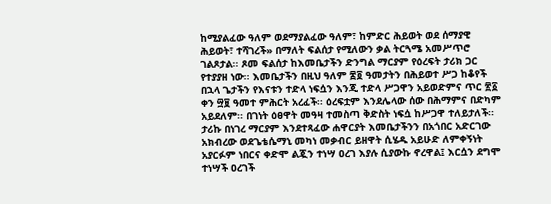ከሚያልፈው ዓለም ወደማያልፈው ዓለም፣ ከምድር ሕይወት ወደ ሰማያዊ ሕይወት፣ ተሻገረች» በማለት ፍልሰታ የሚለውን ቃል ትርጓሜ አመሥጥሮ ገልጾታል፡፡ ጾመ ፍልሰታ ከእመቤታችን ድንግል ማርያም የዕረፍት ታሪክ ጋር የተያያዘ ነው፡፡ እመቤታችን በዚህ ዓለም ፷፬ ዓመታትን በሕይወተ ሥጋ ከቆየች በኋላ ጌታችን የእናቱን ተድላ ነፍሷን እንጂ ተድላ ሥጋዋን አይወድምና ጥር ፳፩ ቀን ፵፱ ዓመተ ምሕርት አረፈች፡፡ ዕረፍቷም እንደሌላው ሰው በሕማምና በድካም አይደለም፡፡ በገነት ዕፀዋት መዓዛ ተመስጣ ቅድስት ነፍሷ ከሥጋዋ ተለይታለች፡፡ ታሪኩ በነገረ ማርያም እንደተጻፈው ሐዋርያት እመቤታችንን በአጎበር አድርገው አክብረው ወደጌቴሴማኒ መካነ መቃብር ይዘዋት ሲሄዱ አይሁድ ለምቀኝነት አያርፉም ነበርና ቀድሞ ልጇን ተነሣ ዐረገ እያሉ ሲያውኩ ኖረዋል፤ እርሷን ደግሞ ተነሣች ዐረገች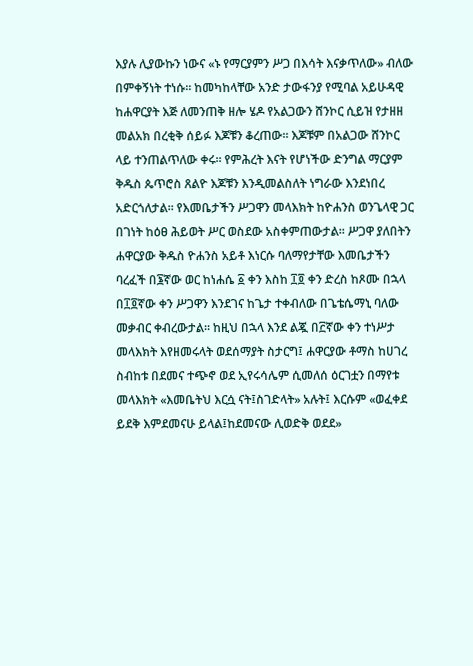እያሉ ሊያውኩን ነውና «ኑ የማርያምን ሥጋ በእሳት እናቃጥለው» ብለው በምቀኝነት ተነሱ፡፡ ከመካከላቸው አንድ ታውፋንያ የሚባል አይሁዳዊ ከሐዋርያት እጅ ለመንጠቅ ዘሎ ሄዶ የአልጋውን ሸንኮር ሲይዝ የታዘዘ መልአክ በረቂቅ ሰይፉ እጆቹን ቆረጠው፡፡ እጆቹም በአልጋው ሸንኮር ላይ ተንጠልጥለው ቀሩ፡፡ የምሕረት እናት የሆነችው ድንግል ማርያም ቅዱስ ጴጥሮስ ጸልዮ እጆቹን እንዲመልስለት ነግራው እንደነበረ አድርጎለታል፡፡ የእመቤታችን ሥጋዋን መላእክት ከዮሐንስ ወንጌላዊ ጋር በገነት ከዕፀ ሕይወት ሥር ወስደው አስቀምጠውታል፡፡ ሥጋዋ ያለበትን ሐዋርያው ቅዱስ ዮሐንስ አይቶ እነርሱ ባለማየታቸው እመቤታችን ባረፈች በ፮ኛው ወር ከነሐሴ ፩ ቀን እስከ ፲፬ ቀን ድረስ ከጾሙ በኋላ በ፲፬ኛው ቀን ሥጋዋን እንደገና ከጌታ ተቀብለው በጌቴሴማኒ ባለው መቃብር ቀብረውታል፡፡ ከዚህ በኋላ እንደ ልጇ በ፫ኛው ቀን ተነሥታ መላእክት እየዘመሩላት ወደሰማያት ስታርግ፤ ሐዋርያው ቶማስ ከሀገረ ስብከቱ በደመና ተጭኖ ወደ ኢየሩሳሌም ሲመለሰ ዕርገቷን በማየቱ መላእክት «እመቤትህ እርሷ ናት፤ስገድላት» አሉት፤ እርሱም «ወፈቀደ ይደቅ እምደመናሁ ይላል፤ከደመናው ሊወድቅ ወደደ»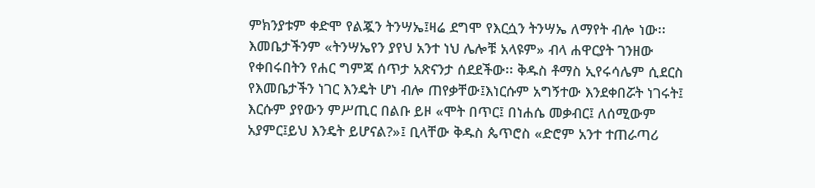ምክንያቱም ቀድሞ የልጇን ትንሣኤ፤ዛሬ ደግሞ የእርሷን ትንሣኤ ለማየት ብሎ ነው፡፡ እመቤታችንም «ትንሣኤየን ያየህ አንተ ነህ ሌሎቹ አላዩም» ብላ ሐዋርያት ገንዘው የቀበሩበትን የሐር ግምጃ ሰጥታ አጽናንታ ሰደደችው፡፡ ቅዱስ ቶማስ ኢየሩሳሌም ሲደርስ የእመቤታችን ነገር እንዴት ሆነ ብሎ ጠየቃቸው፤እነርሱም አግኝተው እንደቀበሯት ነገሩት፤ እርሱም ያየውን ምሥጢር በልቡ ይዞ «ሞት በጥር፤ በነሐሴ መቃብር፤ ለሰሚውም አያምር፤ይህ እንዴት ይሆናል?»፤ ቢላቸው ቅዱስ ጴጥሮስ «ድሮም አንተ ተጠራጣሪ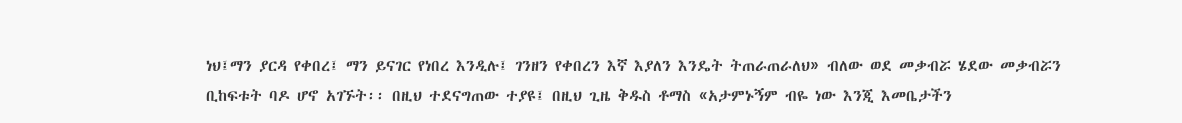ነህ፤ማን ያርዳ የቀበረ፤ ማን ይናገር የነበረ እንዲሉ፤ ገንዘን የቀበረን እኛ እያለን እንዴት ትጠራጠራለህ» ብለው ወደ መቃብሯ ሄደው መቃብሯን ቢከፍቱት ባዶ ሆኖ አገኙት፡፡ በዚህ ተደናግጠው ተያዩ፤ በዚህ ጊዜ ቅዱስ ቶማስ «አታምኑኝም ብዬ ነው እንጂ እመቤታችን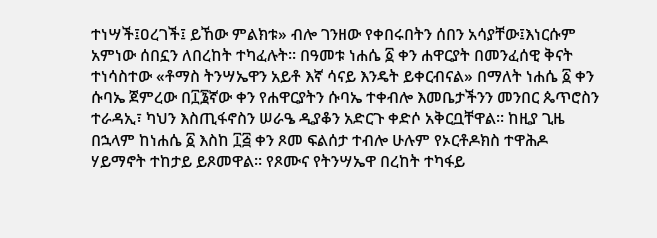ተነሣች፤ዐረገች፤ ይኸው ምልክቱ» ብሎ ገንዘው የቀበሩበትን ሰበን አሳያቸው፤እነርሱም አምነው ሰበኗን ለበረከት ተካፈሉት፡፡ በዓመቱ ነሐሴ ፩ ቀን ሐዋርያት በመንፈሰዊ ቅናት ተነሳስተው «ቶማስ ትንሣኤዋን አይቶ እኛ ሳናይ እንዴት ይቀርብናል» በማለት ነሐሴ ፩ ቀን ሱባኤ ጀምረው በ፲፮ኛው ቀን የሐዋርያትን ሱባኤ ተቀብሎ እመቤታችንን መንበር ጴጥሮስን ተራዳኢ፣ ካህን እስጢፋኖስን ሠራዔ ዲያቆን አድርጉ ቀድሶ አቅርቧቸዋል፡፡ ከዚያ ጊዜ በኋላም ከነሐሴ ፩ እስከ ፲፭ ቀን ጾመ ፍልሰታ ተብሎ ሁሉም የኦርቶዶክስ ተዋሕዶ ሃይማኖት ተከታይ ይጾመዋል፡፡ የጾሙና የትንሣኤዋ በረከት ተካፋይ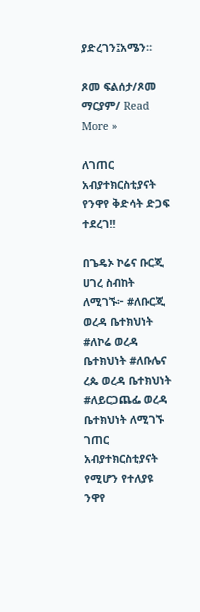ያድረገን፤አሜን።

ጾመ ፍልሰታ/ጾመ ማርያም/ Read More »

ለገጠር አብያተክርስቲያናት የንዋየ ቅድሳት ድጋፍ ተደረገ!!

በጌዴኦ ኮሬና ቡርጂ ሀገረ ስብከት ለሚገኙ፦ #ለቡርጂ ወረዳ ቤተክህነት #ለኮሬ ወረዳ ቤተክህነት #ለቡሌና ረጴ ወረዳ ቤተክህነት #ለይርጋጨፌ ወረዳ ቤተክህነት ለሚገኙ ገጠር አብያተክርስቲያናት የሚሆን የተለያዩ ንዋየ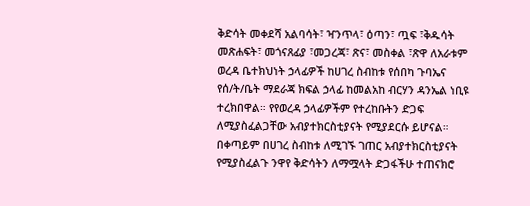ቅድሳት መቀደሻ አልባሳት፣ ዣንጥላ፣ ዕጣን፣ ጧፍ ፣ቅዱሳት መጽሐፍት፣ መጎናጸፊያ ፣መጋረጃ፣ ጽና፣ መስቀል ፣ጽዋ ለአራቱም ወረዳ ቤተክህነት ኃላፊዎች ከሀገረ ስብከቱ የሰበካ ጉባኤና የሰ/ት/ቤት ማደራጃ ክፍል ኃላፊ ከመልአከ ብርሃን ዳንኤል ነቢዩ ተረክበዋል። የየወረዳ ኃላፊዎችም የተረከቡትን ድጋፍ ለሚያስፈልጋቸው አብያተክርስቲያናት የሚያደርሱ ይሆናል። በቀጣይም በሀገረ ስብከቱ ለሚገኙ ገጠር አብያተክርስቲያናት የሚያስፈልጉ ንዋየ ቅድሳትን ለማሟላት ድጋፋችሁ ተጠናክሮ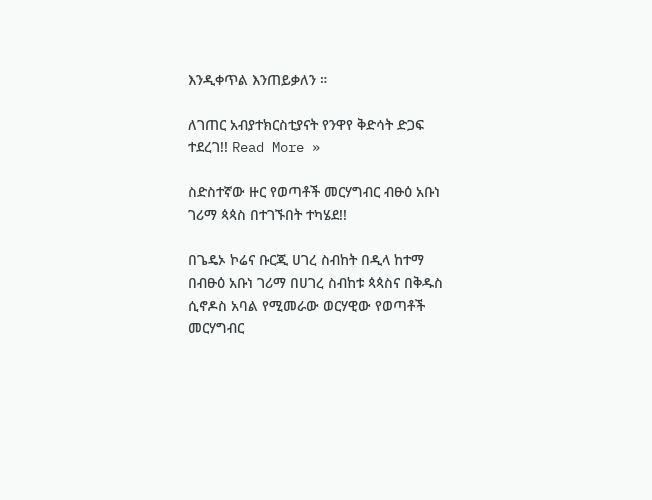እንዲቀጥል እንጠይቃለን ።

ለገጠር አብያተክርስቲያናት የንዋየ ቅድሳት ድጋፍ ተደረገ!! Read More »

ስድስተኛው ዙር የወጣቶች መርሃግብር ብፁዕ አቡነ ገሪማ ጳጳስ በተገኙበት ተካሄደ!!

በጌዴኦ ኮሬና ቡርጂ ሀገረ ስብከት በዲላ ከተማ በብፁዕ አቡነ ገሪማ በሀገረ ስብከቱ ጳጳስና በቅዱስ ሲኖዶስ አባል የሚመራው ወርሃዊው የወጣቶች መርሃግብር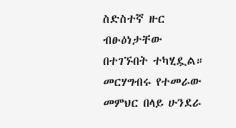ስድስተኛ ዙር ብፁዕነታቸው በተገኙበት ተካሂዷል። መርሃግብሩ የተመራው መምህር በላይ ሁንደራ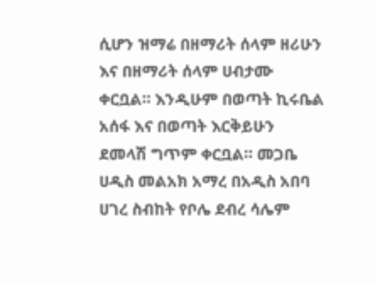ሲሆን ዝማሬ በዘማሪት ሰላም ዘሪሁን እና በዘማሪት ሰላም ሀብታሙ ቀርቧል። እንዲሁም በወጣት ኪሩቤል አሰፋ እና በወጣት እርቅይሁን ደመላሽ ግጥም ቀርቧል። መጋቤ ሀዲስ መልአክ አማረ በአዲስ አበባ ሀገረ ስብከት የቦሌ ደብረ ሳሌም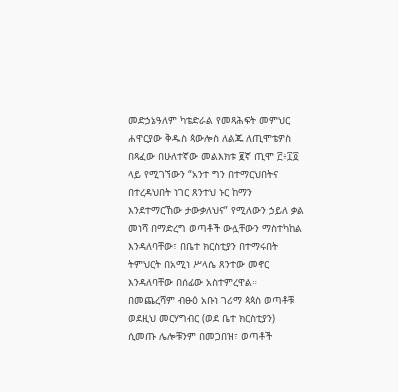መድኃኔዓለም ካቴድራል የመጻሕፍት መምህር ሐዋርያው ቅዱስ ጳውሎስ ለልጁ ለጢሞቴዎስ በጻፈው በሁለተኛው መልእክቱ ፪ኛ ጢሞ ፫፥፲፬ ላይ የሚገኘውን “አንተ ግን በተማርህበትና በተረዳህበት ነገር ጸንተህ ኑር ከማን እንደተማርኸው ታውቃለህና” የሚለውን ኃይለ ቃል መነሻ በማድረግ ወጣቶች ውሏቸውን ማስተካከል እንዳለባቸው፣ በቤተ ክርስቲያን በተማሩበት ትምህርት በአሚነ ሥላሴ ጸንተው መኖር እንዳለባቸው በሰፊው አስተምረዋል። በመጨረሻም ብፁዕ አቡነ ገሪማ ጳጳስ ወጣቶቹ ወደዚህ መርሃግብር (ወደ ቤተ ክርስቲያን) ሲመጡ ሌሎቹንም በመጋበዝ፣ ወጣቶች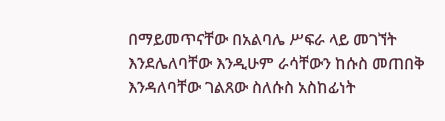በማይመጥናቸው በአልባሌ ሥፍራ ላይ መገኘት እንደሌለባቸው እንዲሁም ራሳቸውን ከሱስ መጠበቅ እንዳለባቸው ገልጸው ስለሱስ አስከፊነት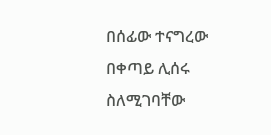በሰፊው ተናግረው በቀጣይ ሊሰሩ ስለሚገባቸው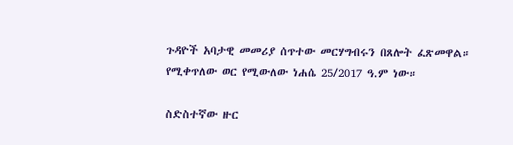ጉዳዮች አባታዊ መመሪያ ሰጥተው መርሃግብሩን በጸሎት ፈጽመዋል። የሚቀጥለው ወር የሚውለው ነሐሴ 25/2017 ዓ.ም ነው።

ስድስተኛው ዙር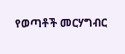የወጣቶች መርሃግብር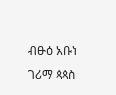ብፁዕ አቡነ ገሪማ ጳጳስ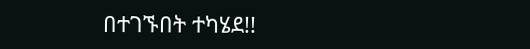በተገኙበት ተካሄደ!!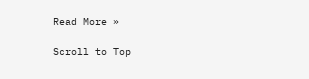Read More »

Scroll to Top